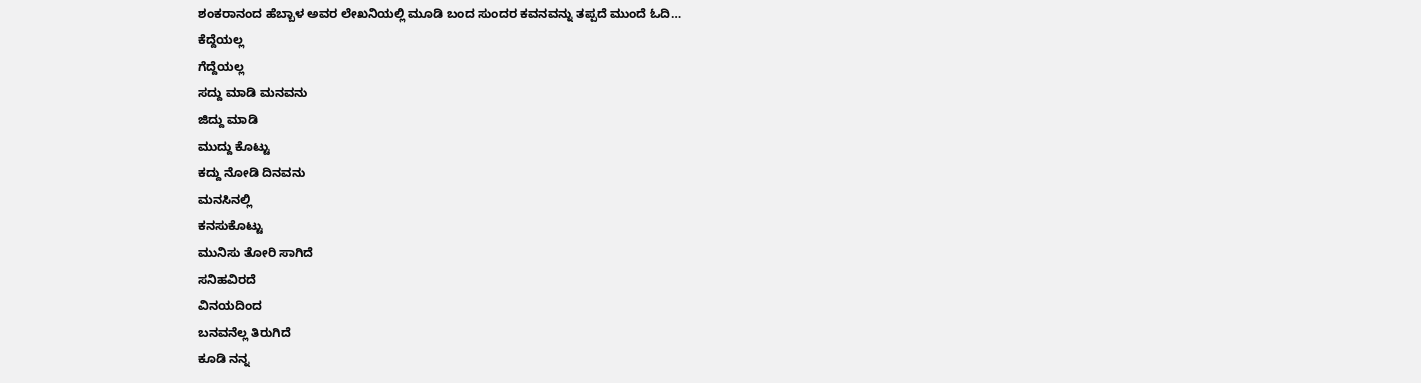ಶಂಕರಾನಂದ ಹೆಬ್ಬಾಳ ಅವರ ಲೇಖನಿಯಲ್ಲಿ ಮೂಡಿ ಬಂದ ಸುಂದರ ಕವನವನ್ನು ತಪ್ಪದೆ ಮುಂದೆ ಓದಿ…
ಕೆದ್ದೆಯಲ್ಲ
ಗೆದ್ದೆಯಲ್ಲ
ಸದ್ದು ಮಾಡಿ ಮನವನು
ಜಿದ್ದು ಮಾಡಿ
ಮುದ್ದು ಕೊಟ್ಟು
ಕದ್ದು ನೋಡಿ ದಿನವನು
ಮನಸಿನಲ್ಲಿ
ಕನಸುಕೊಟ್ಟು
ಮುನಿಸು ತೋರಿ ಸಾಗಿದೆ
ಸನಿಹವಿರದೆ
ವಿನಯದಿಂದ
ಬನವನೆಲ್ಲ ತಿರುಗಿದೆ
ಕೂಡಿ ನನ್ನ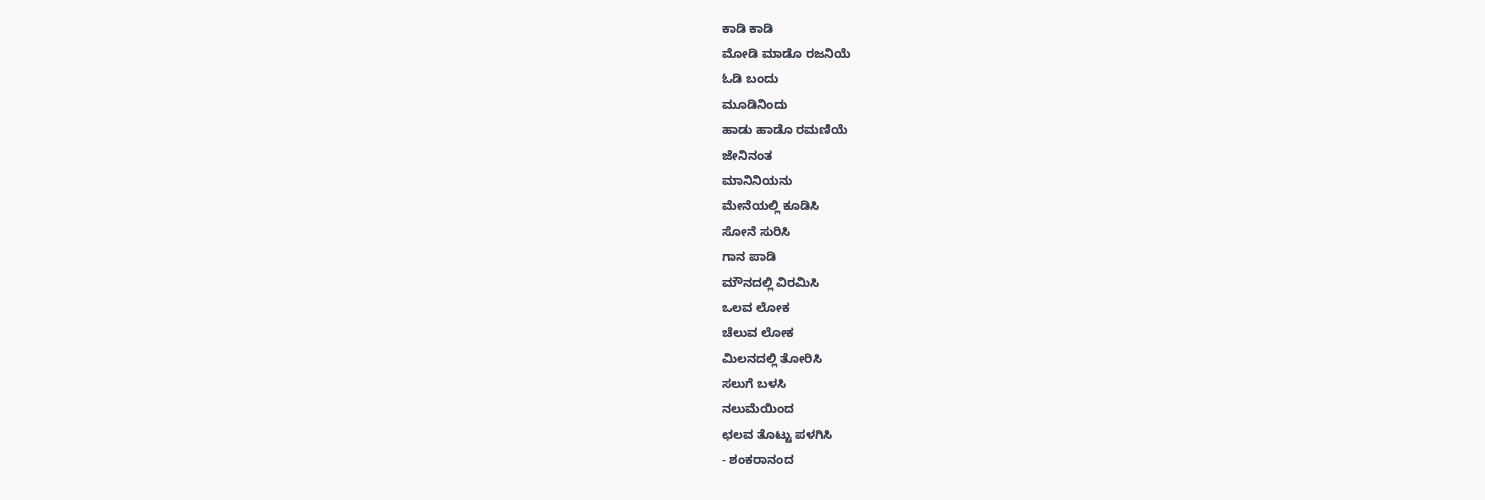ಕಾಡಿ ಕಾಡಿ
ಮೋಡಿ ಮಾಡೊ ರಜನಿಯೆ
ಓಡಿ ಬಂದು
ಮೂಡಿನಿಂದು
ಹಾಡು ಹಾಡೊ ರಮಣಿಯೆ
ಜೇನಿನಂತ
ಮಾನಿನಿಯನು
ಮೇನೆಯಲ್ಲಿ ಕೂಡಿಸಿ
ಸೋನೆ ಸುರಿಸಿ
ಗಾನ ಪಾಡಿ
ಮೌನದಲ್ಲಿ ವಿರಮಿಸಿ
ಒಲವ ಲೋಕ
ಚೆಲುವ ಲೋಕ
ಮಿಲನದಲ್ಲಿ ತೋರಿಸಿ
ಸಲುಗೆ ಬಳಸಿ
ನಲುಮೆಯಿಂದ
ಛಲವ ತೊಟ್ಟು ಪಳಗಿಸಿ
- ಶಂಕರಾನಂದ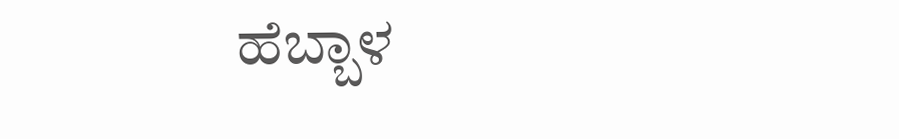ಹೆಬ್ಬಾಳ